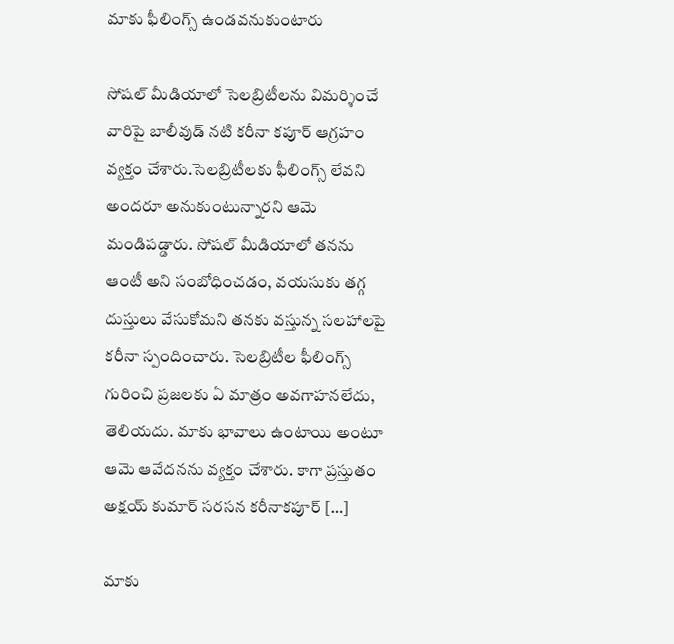మాకు ఫీలింగ్స్ ఉండవనుకుంటారు

సోషల్ మీడియాలో సెలబ్రిటీలను విమర్శించే వారిపై బాలీవుడ్ నటి కరీనా కపూర్ ఆగ్రహం వ్యక్తం చేశారు.సెలబ్రిటీలకు ఫీలింగ్స్ లేవని అందరూ అనుకుంటున్నారని ఆమె మండిపడ్డారు. సోషల్ మీడియాలో తనను ఆంటీ అని సంబోధించడం, వయసుకు తగ్గ దుస్తులు వేసుకోమని తనకు వస్తున్న సలహాలపై కరీనా స్పందించారు. సెలబ్రిటీల ఫీలింగ్స్ గురించి ప్రజలకు ఏ మాత్రం అవగాహనలేదు, తెలియదు. మాకు భావాలు ఉంటాయి అంటూ ఆమె ఆవేదనను వ్యక్తం చేశారు. కాగా ప్రస్తుతం అక్షయ్ కుమార్ సరసన కరీనాకపూర్ […]

మాకు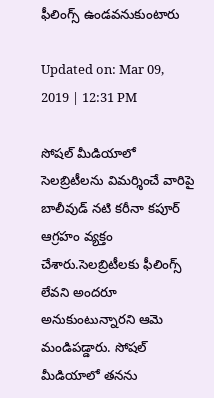ఫీలింగ్స్ ఉండవనుకుంటారు

Updated on: Mar 09, 2019 | 12:31 PM

సోషల్ మీడియాలో సెలబ్రిటీలను విమర్శించే వారిపై బాలీవుడ్ నటి కరీనా కపూర్ ఆగ్రహం వ్యక్తం చేశారు.సెలబ్రిటీలకు ఫీలింగ్స్ లేవని అందరూ అనుకుంటున్నారని ఆమె మండిపడ్డారు. సోషల్ మీడియాలో తనను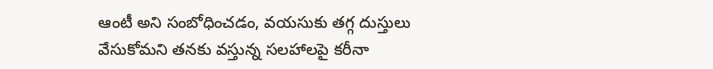ఆంటీ అని సంబోధించడం, వయసుకు తగ్గ దుస్తులు వేసుకోమని తనకు వస్తున్న సలహాలపై కరీనా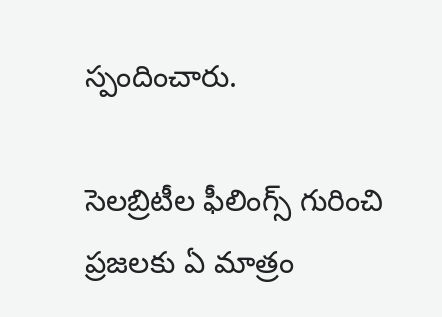స్పందించారు.

సెలబ్రిటీల ఫీలింగ్స్ గురించి ప్రజలకు ఏ మాత్రం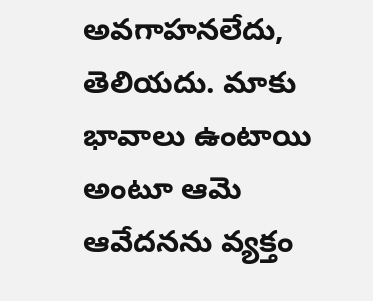అవగాహనలేదు, తెలియదు. మాకు భావాలు ఉంటాయి అంటూ ఆమె ఆవేదనను వ్యక్తం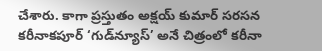చేశారు. కాగా ప్రస్తుతం అక్షయ్ కుమార్ సరసన కరీనాకపూర్ ‘గుడ్‌న్యూస్‌’ అనే చిత్రంలో కరీనా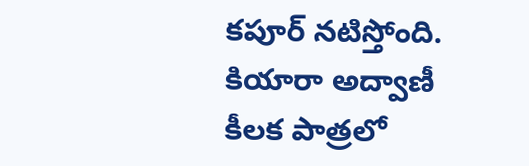కపూర్ నటిస్తోంది. కియారా అద్వాణీ కీలక పాత్రలో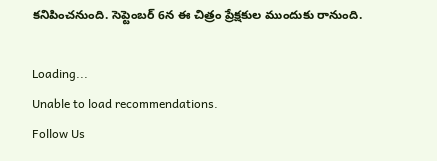కనిపించనుంది. సెప్టెంబర్ 6న ఈ చిత్రం ప్రేక్షకుల ముందుకు రానుంది.

Loading...
Unable to load recommendations.
Follow Us